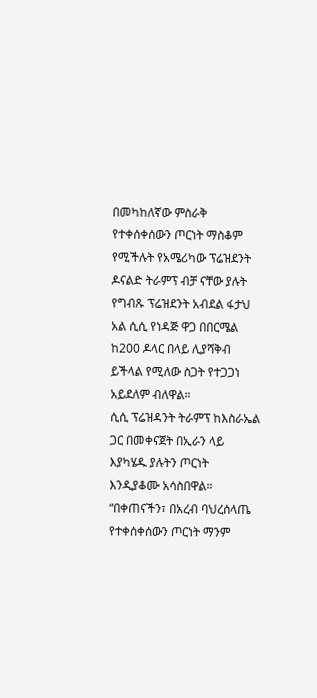በመካከለኛው ምስራቅ የተቀሰቀሰውን ጦርነት ማስቆም የሚችሉት የአሜሪካው ፕሬዝደንት ዶናልድ ትራምፕ ብቻ ናቸው ያሉት የግብጹ ፕሬዝደንት አብደል ፋታህ አል ሲሲ የነዳጅ ዋጋ በበርሜል ከ200 ዶላር በላይ ሊያሻቅብ ይችላል የሚለው ስጋት የተጋጋነ አይደለም ብለዋል።
ሲሲ ፕሬዝዳንት ትራምፕ ከእስራኤል ጋር በመቀናጀት በኢራን ላይ እያካሄዱ ያሉትን ጦርነት እንዲያቆሙ አሳስበዋል።
“በቀጠናችን፣ በአረብ ባህረሰላጤ የተቀሰቀሰውን ጦርነት ማንም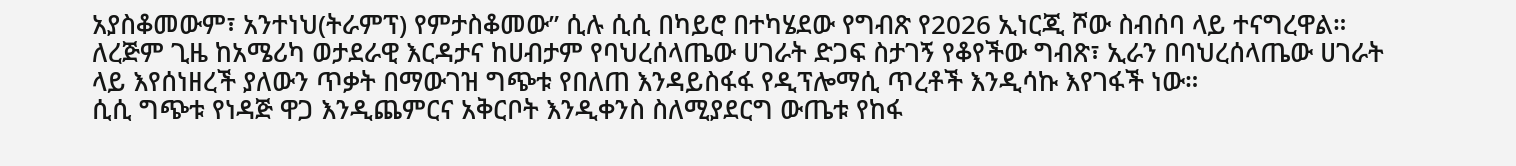አያስቆመውም፣ አንተነህ(ትራምፕ) የምታስቆመው” ሲሉ ሲሲ በካይሮ በተካሄደው የግብጽ የ2026 ኢነርጂ ሾው ስብሰባ ላይ ተናግረዋል።
ለረጅም ጊዜ ከአሜሪካ ወታደራዊ እርዳታና ከሀብታም የባህረሰላጤው ሀገራት ድጋፍ ስታገኝ የቆየችው ግብጽ፣ ኢራን በባህረሰላጤው ሀገራት ላይ እየሰነዘረች ያለውን ጥቃት በማውገዝ ግጭቱ የበለጠ እንዳይስፋፋ የዲፕሎማሲ ጥረቶች እንዲሳኩ እየገፋች ነው።
ሲሲ ግጭቱ የነዳጅ ዋጋ እንዲጨምርና አቅርቦት እንዲቀንስ ስለሚያደርግ ውጤቱ የከፋ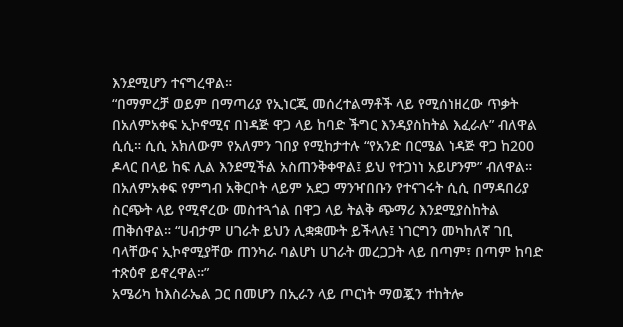እንደሚሆን ተናግረዋል።
“በማምረቻ ወይም በማጣሪያ የኢነርጂ መሰረተልማቶች ላይ የሚሰነዘረው ጥቃት በአለምአቀፍ ኢኮኖሚና በነዳጅ ዋጋ ላይ ከባድ ችግር እንዳያስከትል እፈራሉ” ብለዋል ሲሲ። ሲሲ አክለውም የአለምን ገበያ የሚከታተሉ “የአንድ በርሜል ነዳጅ ዋጋ ከ200 ዶላር በላይ ከፍ ሊል እንደሚችል አስጠንቅቀዋል፤ ይህ የተጋነነ አይሆንም” ብለዋል።
በአለምአቀፍ የምግብ አቅርቦት ላይም አደጋ ማንዣበቡን የተናገሩት ሲሲ በማዳበሪያ ስርጭት ላይ የሚኖረው መስተጓጎል በዋጋ ላይ ትልቅ ጭማሪ እንደሚያስከትል ጠቅሰዋል። “ሀብታም ሀገራት ይህን ሊቋቋሙት ይችላሉ፤ ነገርግን መካከለኛ ገቢ ባላቸውና ኢኮኖሚያቸው ጠንካራ ባልሆነ ሀገራት መረጋጋት ላይ በጣም፣ በጣም ከባድ ተጽዕኖ ይኖረዋል።”
አሜሪካ ከእስራኤል ጋር በመሆን በኢራን ላይ ጦርነት ማወጇን ተከትሎ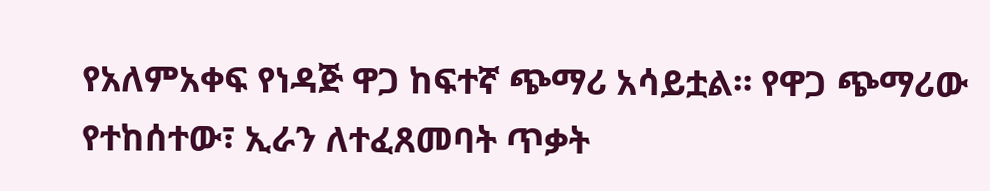የአለምአቀፍ የነዳጅ ዋጋ ከፍተኛ ጭማሪ አሳይቷል። የዋጋ ጭማሪው የተከሰተው፣ ኢራን ለተፈጸመባት ጥቃት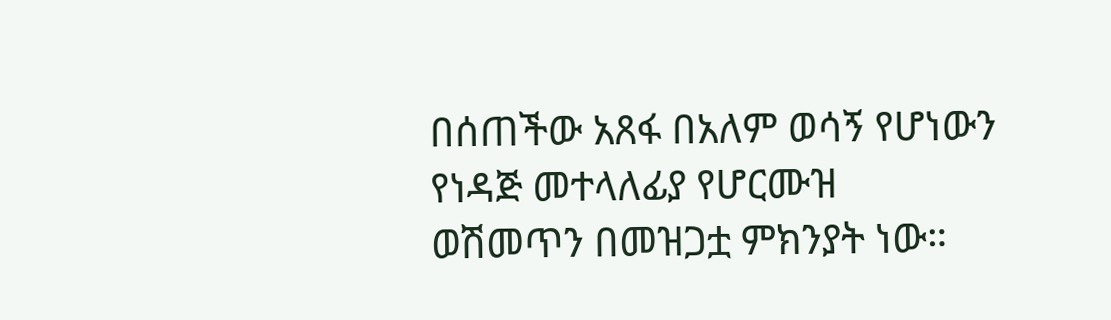በሰጠችው አጸፋ በአለም ወሳኝ የሆነውን የነዳጅ መተላለፊያ የሆርሙዝ ወሽመጥን በመዝጋቷ ምክንያት ነው።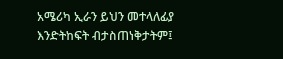አሜሪካ ኢራን ይህን መተላለፊያ እንድትከፍት ብታስጠነቅታትም፤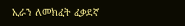ኢራን ለመክፈት ፈቃደኛ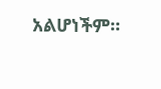አልሆነችም።